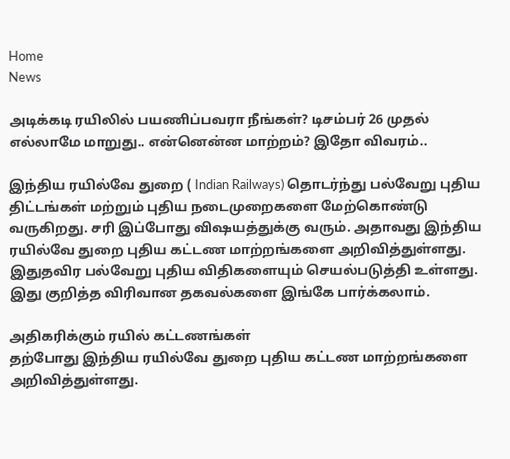Home
News

அடிக்கடி ரயிலில் பயணிப்பவரா நீங்கள்? டிசம்பர் 26 முதல் எல்லாமே மாறுது.. என்னென்ன மாற்றம்? இதோ விவரம்..

இந்திய ரயில்வே துறை ( Indian Railways) தொடர்ந்து பல்வேறு புதிய திட்டங்கள் மற்றும் புதிய நடைமுறைகளை மேற்கொண்டு வருகிறது. சரி இப்போது விஷயத்துக்கு வரும். அதாவது இந்திய ரயில்வே துறை புதிய கட்டண மாற்றங்களை அறிவித்துள்ளது. இதுதவிர பல்வேறு புதிய விதிகளையும் செயல்படுத்தி உள்ளது. இது குறித்த விரிவான தகவல்களை இங்கே பார்க்கலாம்.

அதிகரிக்கும் ரயில் கட்டணங்கள்
தற்போது இந்திய ரயில்வே துறை புதிய கட்டண மாற்றங்களை அறிவித்துள்ளது.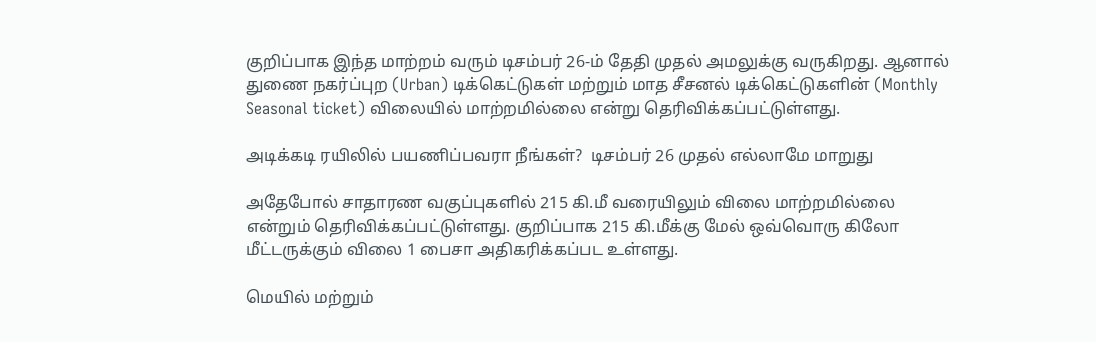குறிப்பாக இந்த மாற்றம் வரும் டிசம்பர் 26-ம் தேதி முதல் அமலுக்கு வருகிறது. ஆனால் துணை நகர்ப்புற (Urban) டிக்கெட்டுகள் மற்றும் மாத சீசனல் டிக்கெட்டுகளின் (Monthly Seasonal ticket) விலையில் மாற்றமில்லை என்று தெரிவிக்கப்பட்டுள்ளது.

அடிக்கடி ரயிலில் பயணிப்பவரா நீங்கள்?  டிசம்பர் 26 முதல் எல்லாமே மாறுது

அதேபோல் சாதாரண வகுப்புகளில் 215 கி.மீ வரையிலும் விலை மாற்றமில்லை என்றும் தெரிவிக்கப்பட்டுள்ளது. குறிப்பாக 215 கி.மீக்கு மேல் ஒவ்வொரு கிலோ மீட்டருக்கும் விலை 1 பைசா அதிகரிக்கப்பட உள்ளது.

மெயில் மற்றும்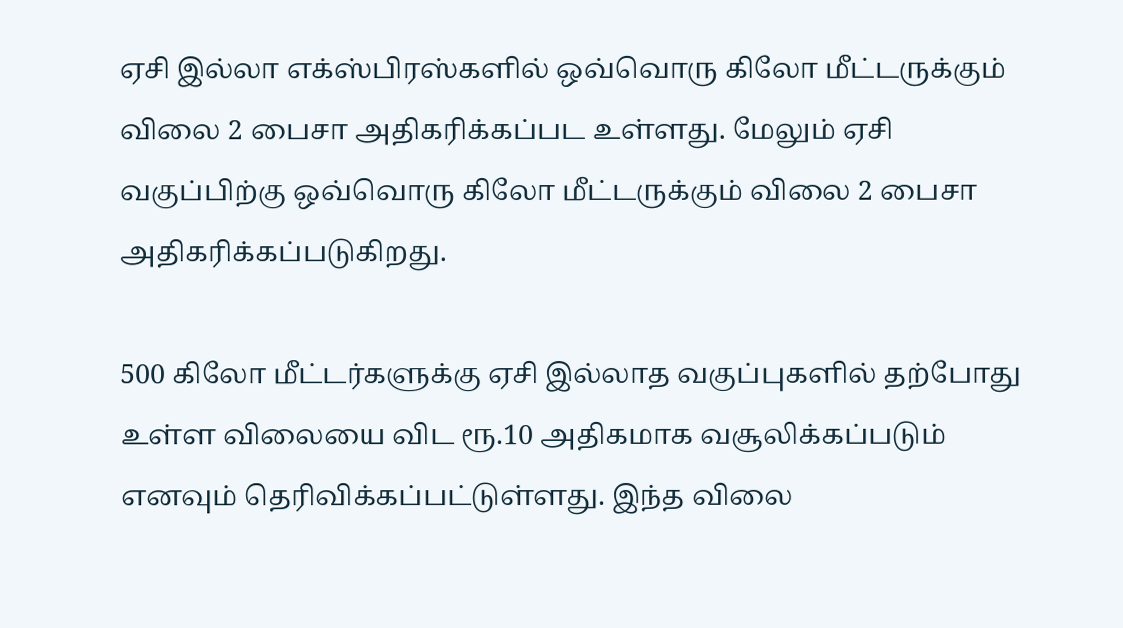ஏசி இல்லா எக்ஸ்பிரஸ்களில் ஒவ்வொரு கிலோ மீட்டருக்கும் விலை 2 பைசா அதிகரிக்கப்பட உள்ளது. மேலும் ஏசி வகுப்பிற்கு ஒவ்வொரு கிலோ மீட்டருக்கும் விலை 2 பைசா அதிகரிக்கப்படுகிறது.

500 கிலோ மீட்டர்களுக்கு ஏசி இல்லாத வகுப்புகளில் தற்போது உள்ள விலையை விட ரூ.10 அதிகமாக வசூலிக்கப்படும் எனவும் தெரிவிக்கப்பட்டுள்ளது. இந்த விலை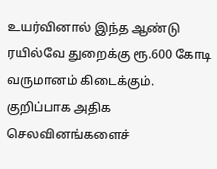உயர்வினால் இந்த ஆண்டு ரயில்வே துறைக்கு ரூ.600 கோடி வருமானம் கிடைக்கும். குறிப்பாக அதிக செலவினங்களைச்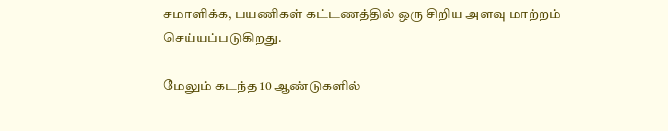சமாளிக்க, பயணிகள் கட்டணத்தில் ஒரு சிறிய அளவு மாற்றம் செய்யப்படுகிறது.

மேலும் கடந்த 10 ஆண்டுகளில்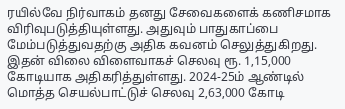ரயில்வே நிர்வாகம் தனது சேவைகளைக் கணிசமாக விரிவுபடுத்தியுள்ளது. அதுவும் பாதுகாப்பை மேம்படுத்துவதற்கு அதிக கவனம் செலுத்துகிறது. இதன் விலை விளைவாகச் செலவு ரூ. 1,15,000 கோடியாக அதிகரித்துள்ளது. 2024-25ம் ஆண்டில் மொத்த செயல்பாட்டுச் செலவு 2,63,000 கோடி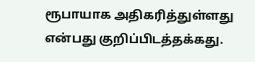ரூபாயாக அதிகரித்துள்ளது என்பது குறிப்பிடத்தக்கது.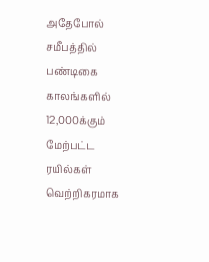அதேபோல் சமீபத்தில் பண்டிகை காலங்களில் 12,000க்கும் மேற்பட்ட ரயில்கள் வெற்றிகரமாக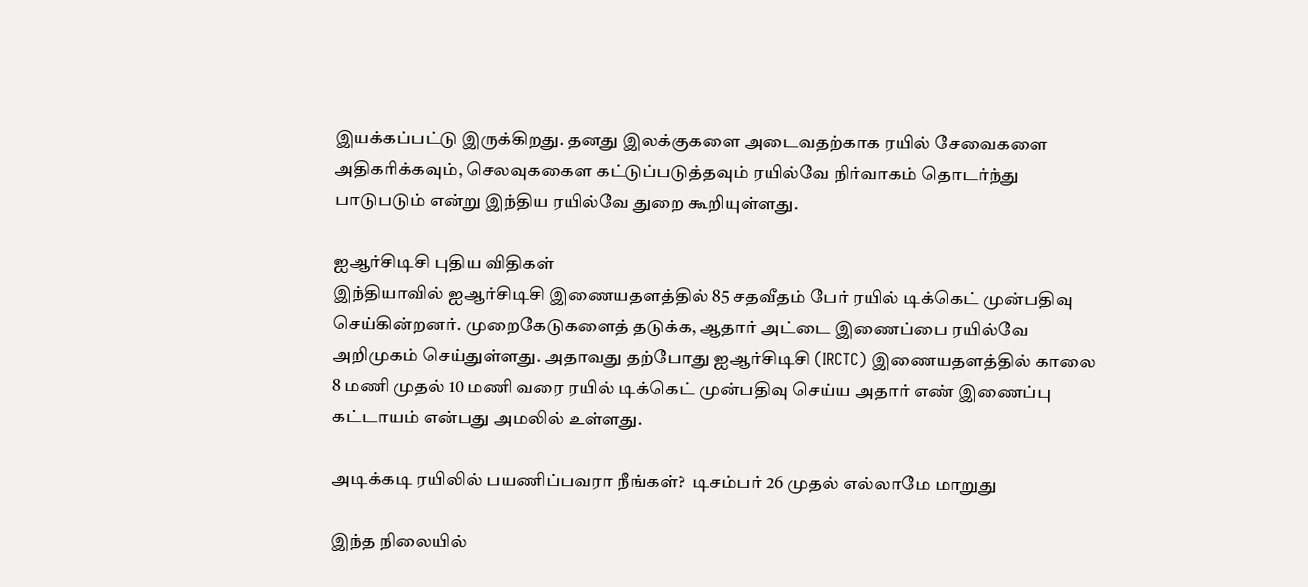இயக்கப்பட்டு இருக்கிறது. தனது இலக்குகளை அடைவதற்காக ரயில் சேவைகளை அதிகரிக்கவும், செலவுககைள கட்டுப்படுத்தவும் ரயில்வே நிர்வாகம் தொடர்ந்து பாடுபடும் என்று இந்திய ரயில்வே துறை கூறியுள்ளது.

ஐஆர்சிடிசி புதிய விதிகள்
இந்தியாவில் ஐஆர்சிடிசி இணையதளத்தில் 85 சதவீதம் பேர் ரயில் டிக்கெட் முன்பதிவு செய்கின்றனர். முறைகேடுகளைத் தடுக்க, ஆதார் அட்டை இணைப்பை ரயில்வே அறிமுகம் செய்துள்ளது. அதாவது தற்போது ஐஆர்சிடிசி (IRCTC) இணையதளத்தில் காலை 8 மணி முதல் 10 மணி வரை ரயில் டிக்கெட் முன்பதிவு செய்ய அதார் எண் இணைப்பு கட்டாயம் என்பது அமலில் உள்ளது.

அடிக்கடி ரயிலில் பயணிப்பவரா நீங்கள்?  டிசம்பர் 26 முதல் எல்லாமே மாறுது

இந்த நிலையில்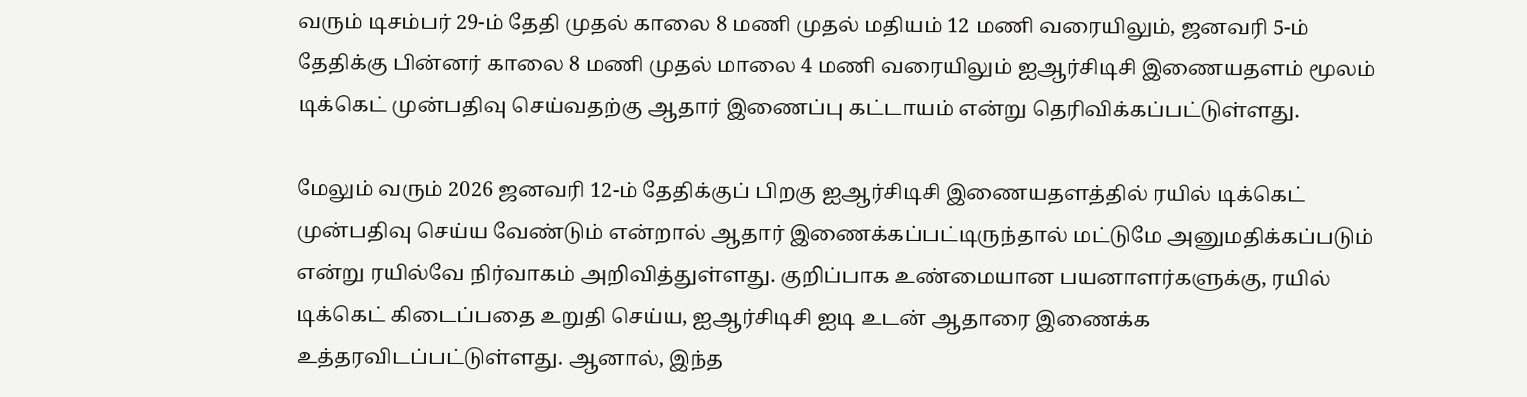வரும் டிசம்பர் 29-ம் தேதி முதல் காலை 8 மணி முதல் மதியம் 12 மணி வரையிலும், ஜனவரி 5-ம் தேதிக்கு பின்னர் காலை 8 மணி முதல் மாலை 4 மணி வரையிலும் ஐஆர்சிடிசி இணையதளம் மூலம் டிக்கெட் முன்பதிவு செய்வதற்கு ஆதார் இணைப்பு கட்டாயம் என்று தெரிவிக்கப்பட்டுள்ளது.

மேலும் வரும் 2026 ஜனவரி 12-ம் தேதிக்குப் பிறகு ஐஆர்சிடிசி இணையதளத்தில் ரயில் டிக்கெட் முன்பதிவு செய்ய வேண்டும் என்றால் ஆதார் இணைக்கப்பட்டிருந்தால் மட்டுமே அனுமதிக்கப்படும் என்று ரயில்வே நிர்வாகம் அறிவித்துள்ளது. குறிப்பாக உண்மையான பயனாளர்களுக்கு, ரயில் டிக்கெட் கிடைப்பதை உறுதி செய்ய, ஐஆர்சிடிசி ஐடி உடன் ஆதாரை இணைக்க உத்தரவிடப்பட்டுள்ளது. ஆனால், இந்த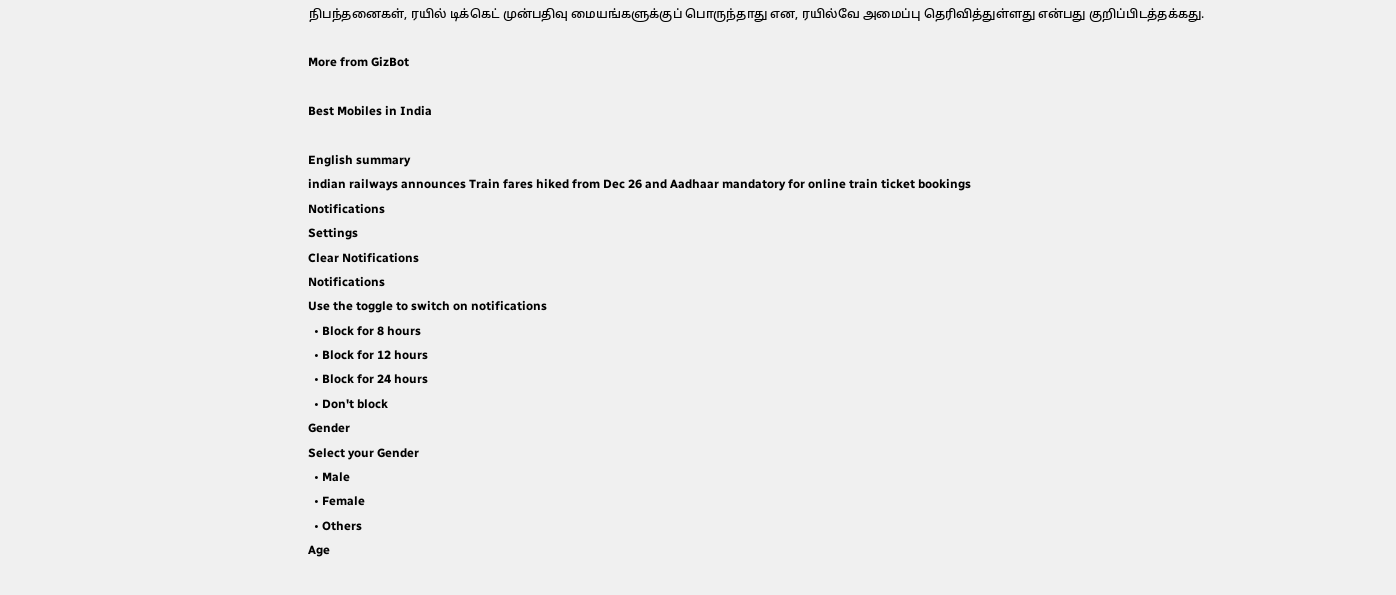நிபந்தனைகள், ரயில் டிக்கெட் முன்பதிவு மையங்களுக்குப் பொருந்தாது என, ரயில்வே அமைப்பு தெரிவித்துள்ளது என்பது குறிப்பிடத்தக்கது.

More from GizBot

Best Mobiles in India

English summary
indian railways announces Train fares hiked from Dec 26 and Aadhaar mandatory for online train ticket bookings
Notifications
Settings
Clear Notifications
Notifications
Use the toggle to switch on notifications
  • Block for 8 hours
  • Block for 12 hours
  • Block for 24 hours
  • Don't block
Gender
Select your Gender
  • Male
  • Female
  • Others
Age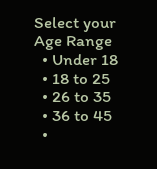Select your Age Range
  • Under 18
  • 18 to 25
  • 26 to 35
  • 36 to 45
  •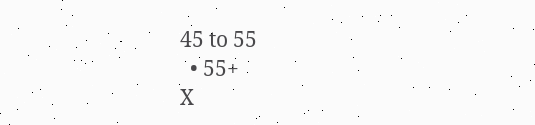45 to 55
  • 55+
X